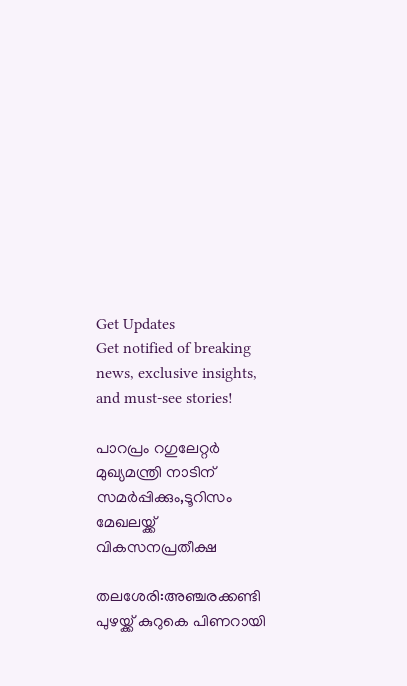Get Updates
Get notified of breaking news, exclusive insights, and must-see stories!

പാറപ്രം റഗുലേറ്റര്‍ മുഖ്യമന്ത്രി നാടിന് സമര്‍പ്പിക്കും,ടൂറിസം മേഖലയ്ക്ക് വികസനപ്രതീക്ഷ

തലശേരി:അഞ്ചരക്കണ്ടി പുഴയ്ക്ക് കുറുകെ പിണറായി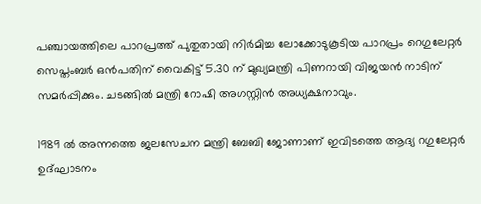പഞ്ചായത്തിലെ പാറപ്രത്ത് പുതുതായി നിര്‍മിച്ച ലോക്കോടുകൂടിയ പാറപ്രം റെഗുലേറ്റര്‍ സെപ്തംബര്‍ ഒന്‍പതിന് വൈകിട്ട് 5.30 ന് മുഖ്യമന്ത്രി പിണറായി വിജയന്‍ നാടിന് സമര്‍പ്പിക്കും. ചടങ്ങില്‍ മന്ത്രി റോഷി അഗസ്റ്റിന്‍ അധ്യക്ഷനാവും.

1989 ല്‍ അന്നത്തെ ജലസേചന മന്ത്രി ബേബി ജോണാണ് ഇവിടത്തെ ആദ്യ റഗുലേറ്റര്‍ ഉദ്ഘാടനം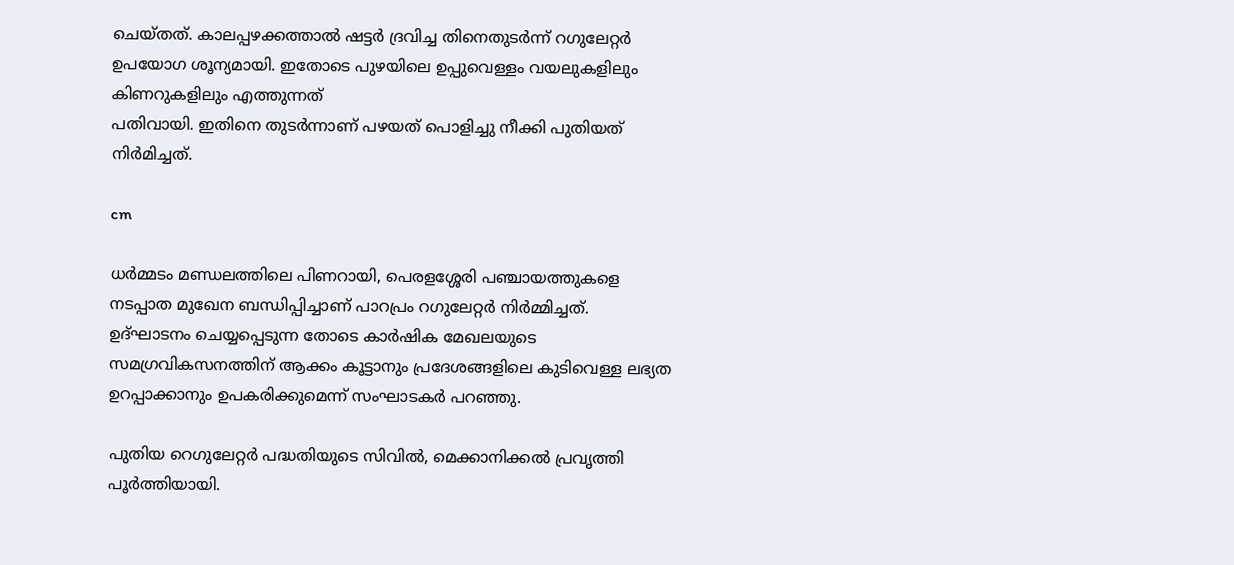ചെയ്തത്. കാലപ്പഴക്കത്താല്‍ ഷട്ടര്‍ ദ്രവിച്ച തിനെതുടര്‍ന്ന് റഗുലേറ്റര്‍ ഉപയോഗ ശൂന്യമായി. ഇതോടെ പുഴയിലെ ഉപ്പുവെള്ളം വയലുകളിലും കിണറുകളിലും എത്തുന്നത്
പതിവായി. ഇതിനെ തുടര്‍ന്നാണ് പഴയത് പൊളിച്ചു നീക്കി പുതിയത് നിര്‍മിച്ചത്.

cm

ധര്‍മ്മടം മണ്ഡലത്തിലെ പിണറായി, പെരളശ്ശേരി പഞ്ചായത്തുകളെ നടപ്പാത മുഖേന ബന്ധിപ്പിച്ചാണ് പാറപ്രം റഗുലേറ്റര്‍ നിര്‍മ്മിച്ചത്. ഉദ്ഘാടനം ചെയ്യപ്പെടുന്ന തോടെ കാര്‍ഷിക മേഖലയുടെ സമഗ്രവികസനത്തിന് ആക്കം കൂട്ടാനും പ്രദേശങ്ങളിലെ കുടിവെള്ള ലഭ്യത ഉറപ്പാക്കാനും ഉപകരിക്കുമെന്ന് സംഘാടകര്‍ പറഞ്ഞു.

പുതിയ റെഗുലേറ്റര്‍ പദ്ധതിയുടെ സിവില്‍, മെക്കാനിക്കല്‍ പ്രവൃത്തി പൂര്‍ത്തിയായി.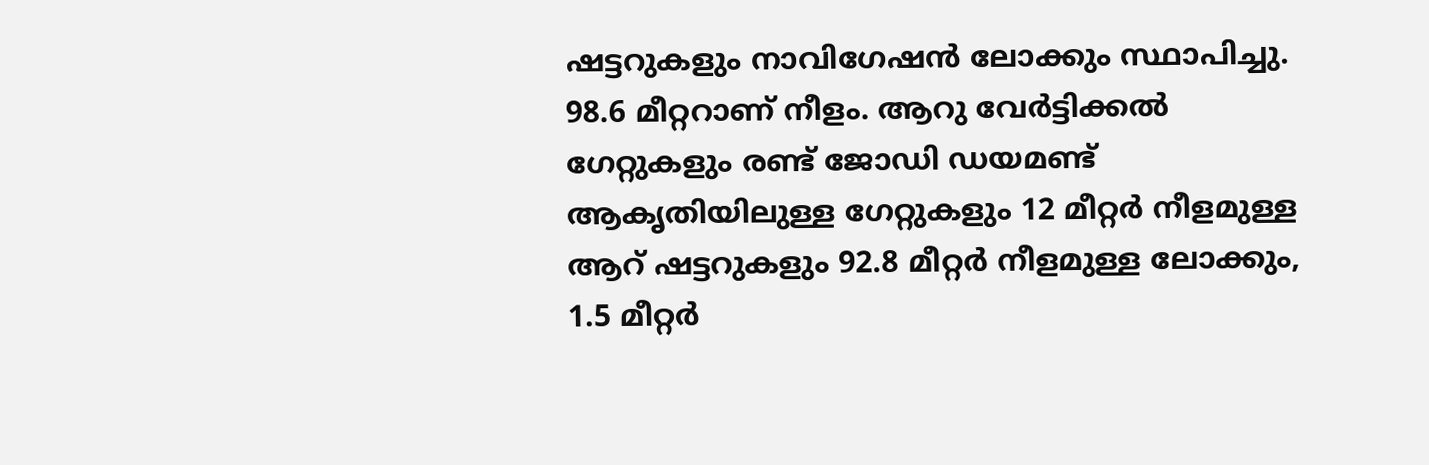ഷട്ടറുകളും നാവിഗേഷന്‍ ലോക്കും സ്ഥാപിച്ചു. 98.6 മീറ്ററാണ് നീളം. ആറു വേര്‍ട്ടിക്കല്‍ ഗേറ്റുകളും രണ്ട് ജോഡി ഡയമണ്ട് ആകൃതിയിലുള്ള ഗേറ്റുകളും 12 മീറ്റര്‍ നീളമുള്ള ആറ് ഷട്ടറുകളും 92.8 മീറ്റര്‍ നീളമുള്ള ലോക്കും, 1.5 മീറ്റര്‍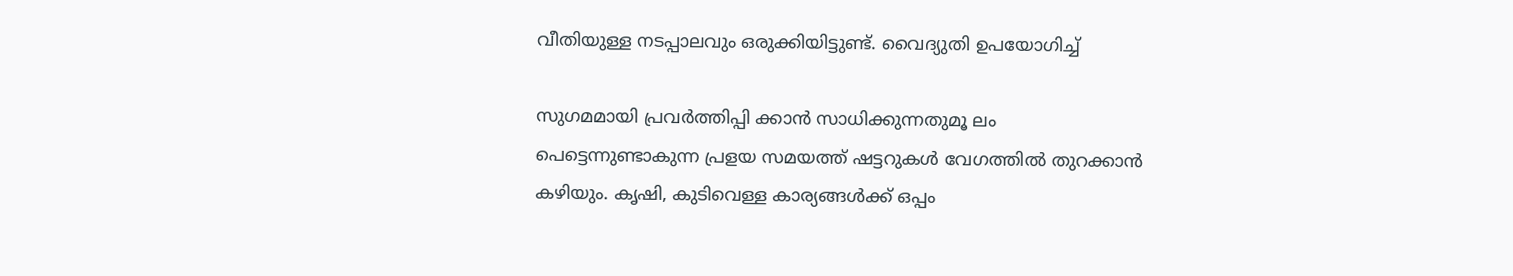വീതിയുള്ള നടപ്പാലവും ഒരുക്കിയിട്ടുണ്ട്. വൈദ്യുതി ഉപയോഗിച്ച്

സുഗമമായി പ്രവര്‍ത്തിപ്പി ക്കാന്‍ സാധിക്കുന്നതുമൂ ലം പെട്ടെന്നുണ്ടാകുന്ന പ്രളയ സമയത്ത് ഷട്ടറുകള്‍ വേഗത്തില്‍ തുറക്കാന്‍ കഴിയും. കൃഷി, കുടിവെള്ള കാര്യങ്ങള്‍ക്ക് ഒപ്പം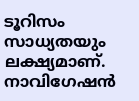ടൂറിസം സാധ്യതയും ലക്ഷ്യമാണ്. നാവിഗേഷന്‍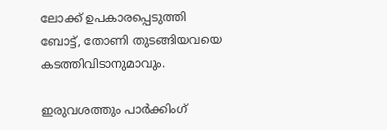ലോക്ക് ഉപകാരപ്പെടുത്തി ബോട്ട്, തോണി തുടങ്ങിയവയെ കടത്തിവിടാനുമാവും.

ഇരുവശത്തും പാര്‍ക്കിംഗ്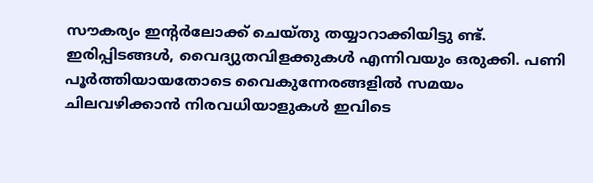സൗകര്യം ഇന്റര്‍ലോക്ക് ചെയ്തു തയ്യാറാക്കിയിട്ടു ണ്ട്. ഇരിപ്പിടങ്ങള്‍, വൈദ്യുതവിളക്കുകള്‍ എന്നിവയും ഒരുക്കി. പണി പൂര്‍ത്തിയായതോടെ വൈകുന്നേരങ്ങളില്‍ സമയം ചിലവഴിക്കാന്‍ നിരവധിയാളുകള്‍ ഇവിടെ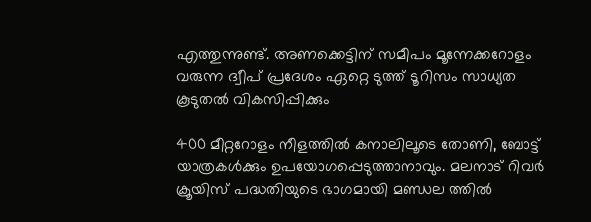എത്തുന്നുണ്ട്. അണക്കെട്ടിന് സമീപം മൂന്നേക്കറോളം വരുന്ന ദ്വീപ് പ്രദേശം ഏറ്റെ ടുത്ത് ടൂറിസം സാധ്യത കൂടുതല്‍ വികസിപ്പിക്കും

400 മീറ്ററോളം നീളത്തില്‍ കനാലിലൂടെ തോണി, ബോട്ട് യാത്രകള്‍ക്കും ഉപയോഗപ്പെടുത്താനാവും. മലനാട് റിവര്‍ ക്രൂയിസ് പദ്ധതിയുടെ ഭാഗമായി മണ്ഡല ത്തില്‍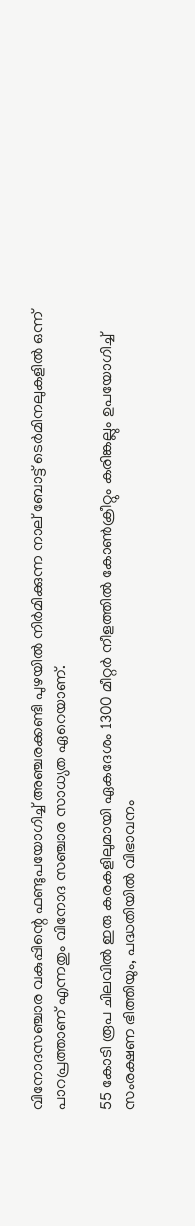വിനോദസഞ്ചാര വകുപ്പിന്റെ ഫണ്ടുപയോഗിച്ച് അഞ്ചരക്കണ്ടി പുഴയില്‍ നിര്‍മിക്കുന്ന നാല് ബോട്ട് ടെര്‍മിനലുകളില്‍ ഒന്ന് പാറപ്രത്താണ് എന്നതും വിനോദ സഞ്ചാര സാധ്യത ഏറെയാണ്.

55 കോടി രൂപ ചിലവില്‍ ഇരു കരകളിലുമായി ഏകദേശം 1300 മീറ്റര്‍ നീളത്തില്‍ കോണ്‍ക്രീറ്റും കരിങ്കല്ലും ഉപയോഗിച്ച് സംരക്ഷണ ഭിത്തിയും, പദ്ധതിയില്‍ വിഭാവനം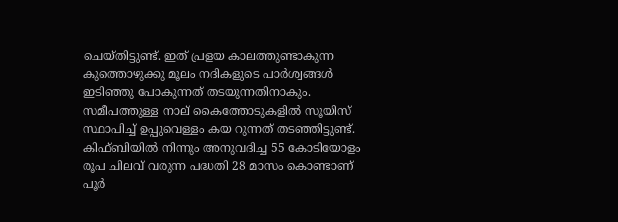ചെയ്തിട്ടുണ്ട്. ഇത് പ്രളയ കാലത്തുണ്ടാകുന്ന കുത്തൊഴുക്കു മൂലം നദികളുടെ പാര്‍ശ്വങ്ങള്‍ ഇടിഞ്ഞു പോകുന്നത് തടയുന്നതിനാകും. സമീപത്തുള്ള നാല് കൈത്തോടുകളില്‍ സൂയിസ് സ്ഥാപിച്ച് ഉപ്പുവെള്ളം കയ റുന്നത് തടഞ്ഞിട്ടുണ്ട്. കിഫ്ബിയില്‍ നിന്നും അനുവദിച്ച 55 കോടിയോളം രൂപ ചിലവ് വരുന്ന പദ്ധതി 28 മാസം കൊണ്ടാണ് പൂര്‍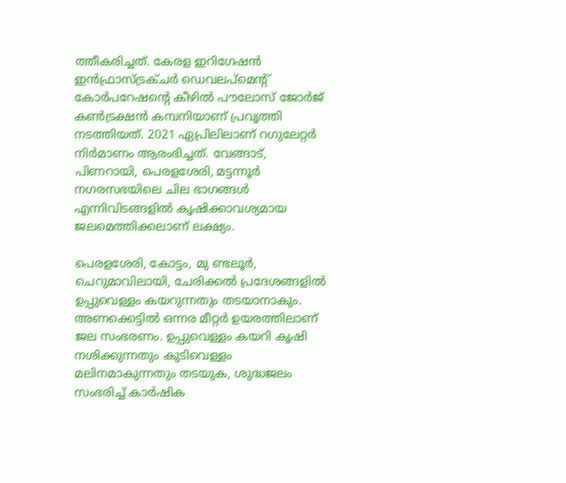ത്തീകരിച്ചത്. കേരള ഇറിഗേഷന്‍ ഇന്‍ഫ്രാസ്ട്രക്ചര്‍ ഡെവലപ്‌മെന്റ് കോര്‍പറേഷന്റെ കീഴില്‍ പൗലോസ് ജോര്‍ജ് കണ്‍ട്രക്ഷന്‍ കമ്പനിയാണ് പ്രവൃത്തി നടത്തിയത്. 2021 ഏപ്രിലിലാണ് റഗുലേറ്റര്‍ നിര്‍മാണം ആരംഭിച്ചത്. വേങ്ങാട്, പിണറായി, പെരളശേരി, മട്ടന്നൂര്‍ നഗരസഭയിലെ ചില ഭാഗങ്ങള്‍ എന്നിവിടങ്ങളില്‍ കൃഷിക്കാവശ്യമായ ജലമെത്തിക്കലാണ് ലക്ഷ്യം.

പെരളശേരി, കോട്ടം, മു ണ്ടലൂര്‍, ചെറുമാവിലായി, ചേരിക്കല്‍ പ്രദേശങ്ങളില്‍ ഉപ്പുവെള്ളം കയറുന്നതും തടയാനാകും. അണക്കെട്ടില്‍ ഒന്നര മീറ്റര്‍ ഉയരത്തിലാണ് ജല സംഭരണം. ഉപ്പുവെള്ളം കയറി കൃഷി നശിക്കുന്നതും കുടിവെള്ളം മലിനമാകുന്നതും തടയുക, ശുദ്ധജലം സംഭരിച്ച് കാര്‍ഷിക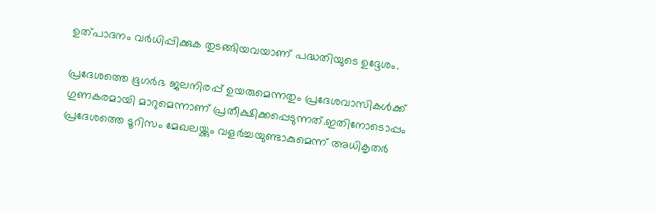ഉത്പാദനം വര്‍ധിപ്പിക്കുക തുടങ്ങിയവയാണ് പദ്ധതിയുടെ ഉദ്ദേശം.

പ്രദേശത്തെ ഭൂഗര്‍ഭ ജലനിരപ്പ് ഉയരുമെന്നതും പ്രദേശവാസികള്‍ക്ക് ഗുണകരമായി മാറുമെന്നാണ് പ്രതീക്ഷിക്കപ്പെടുന്നത്.ഇതിനോടൊപ്പം പ്രദേശത്തെ ടൂറിസം മേഖലയ്ക്കും വളര്‍ച്ചയുണ്ടാകുമെന്ന് അധികൃതര്‍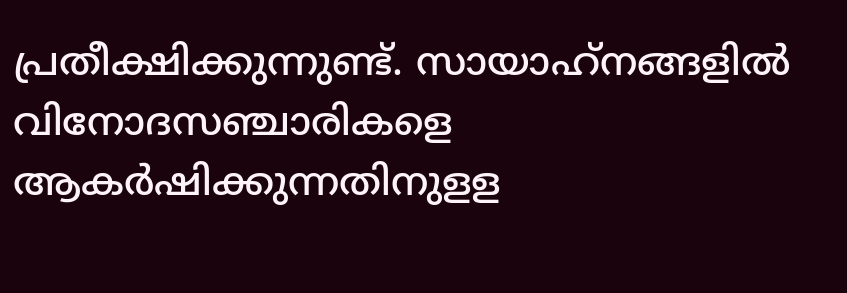പ്രതീക്ഷിക്കുന്നുണ്ട്. സായാഹ്‌നങ്ങളില്‍ വിനോദസഞ്ചാരികളെ ആകര്‍ഷിക്കുന്നതിനുളള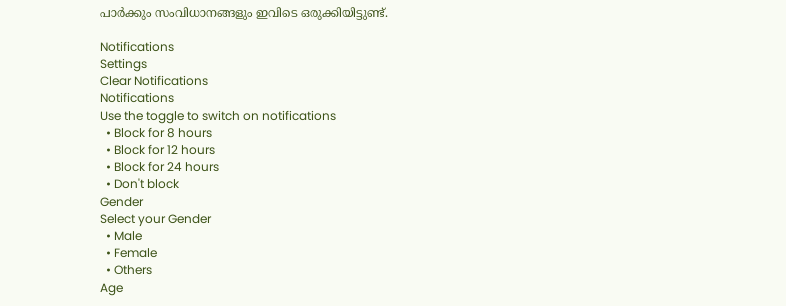പാര്‍ക്കും സംവിധാനങ്ങളും ഇവിടെ ഒരുക്കിയിട്ടുണ്ട്.

Notifications
Settings
Clear Notifications
Notifications
Use the toggle to switch on notifications
  • Block for 8 hours
  • Block for 12 hours
  • Block for 24 hours
  • Don't block
Gender
Select your Gender
  • Male
  • Female
  • Others
Age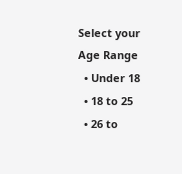Select your Age Range
  • Under 18
  • 18 to 25
  • 26 to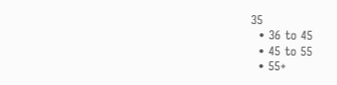35
  • 36 to 45
  • 45 to 55
  • 55+